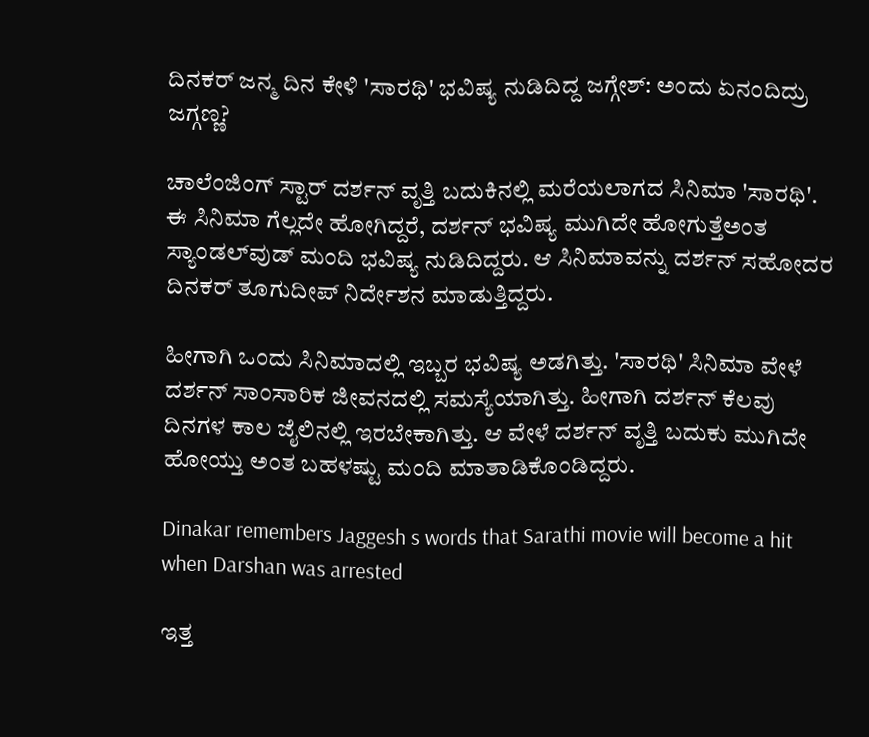ದಿನಕರ್ ಜನ್ಮ ದಿನ ಕೇಳಿ 'ಸಾರಥಿ' ಭವಿಷ್ಯ ನುಡಿದಿದ್ದ ಜಗ್ಗೇಶ್: ಅಂದು ಏನಂದಿದ್ರು ಜಗ್ಗಣ್ಣ?

ಚಾಲೆಂಜಿಂಗ್ ಸ್ಟಾರ್ ದರ್ಶನ್ ವೃತ್ತಿ ಬದುಕಿನಲ್ಲಿ ಮರೆಯಲಾಗದ ಸಿನಿಮಾ 'ಸಾರಥಿ'. ಈ ಸಿನಿಮಾ ಗೆಲ್ಲದೇ ಹೋಗಿದ್ದರೆ, ದರ್ಶನ್ ಭವಿಷ್ಯ ಮುಗಿದೇ ಹೋಗುತ್ತೆಅಂತ ಸ್ಯಾಂಡಲ್‌ವುಡ್ ಮಂದಿ ಭವಿಷ್ಯ ನುಡಿದಿದ್ದರು. ಆ ಸಿನಿಮಾವನ್ನು ದರ್ಶನ್ ಸಹೋದರ ದಿನಕರ್ ತೂಗುದೀಪ್ ನಿರ್ದೇಶನ ಮಾಡುತ್ತಿದ್ದರು.

ಹೀಗಾಗಿ ಒಂದು ಸಿನಿಮಾದಲ್ಲಿ ಇಬ್ಬರ ಭವಿಷ್ಯ ಅಡಗಿತ್ತು. 'ಸಾರಥಿ' ಸಿನಿಮಾ ವೇಳೆ ದರ್ಶನ್ ಸಾಂಸಾರಿಕ ಜೀವನದಲ್ಲಿ ಸಮಸ್ಯೆಯಾಗಿತ್ತು. ಹೀಗಾಗಿ ದರ್ಶನ್ ಕೆಲವು ದಿನಗಳ ಕಾಲ ಜೈಲಿನಲ್ಲಿ ಇರಬೇಕಾಗಿತ್ತು. ಆ ವೇಳೆ ದರ್ಶನ್ ವೃತ್ತಿ ಬದುಕು ಮುಗಿದೇ ಹೋಯ್ತು ಅಂತ ಬಹಳಷ್ಟು ಮಂದಿ ಮಾತಾಡಿಕೊಂಡಿದ್ದರು.

Dinakar remembers Jaggesh s words that Sarathi movie will become a hit when Darshan was arrested

ಇತ್ತ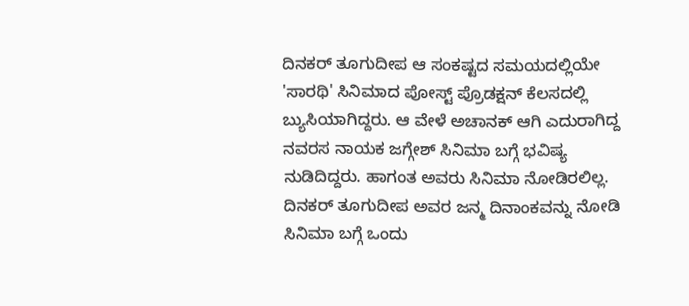ದಿನಕರ್ ತೂಗುದೀಪ ಆ ಸಂಕಷ್ಟದ ಸಮಯದಲ್ಲಿಯೇ 'ಸಾರಥಿ' ಸಿನಿಮಾದ ಪೋಸ್ಟ್ ಪ್ರೊಡಕ್ಷನ್ ಕೆಲಸದಲ್ಲಿ ಬ್ಯುಸಿಯಾಗಿದ್ದರು. ಆ ವೇಳೆ ಅಚಾನಕ್ ಆಗಿ ಎದುರಾಗಿದ್ದ ನವರಸ ನಾಯಕ ಜಗ್ಗೇಶ್ ಸಿನಿಮಾ ಬಗ್ಗೆ ಭವಿಷ್ಯ ನುಡಿದಿದ್ದರು. ಹಾಗಂತ ಅವರು ಸಿನಿಮಾ ನೋಡಿರಲಿಲ್ಲ. ದಿನಕರ್ ತೂಗುದೀಪ ಅವರ ಜನ್ಮ ದಿನಾಂಕವನ್ನು ನೋಡಿ ಸಿನಿಮಾ ಬಗ್ಗೆ ಒಂದು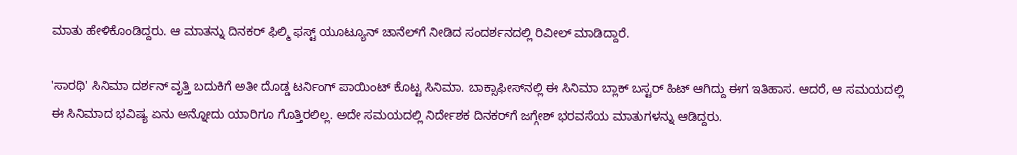ಮಾತು ಹೇಳಿಕೊಂಡಿದ್ದರು. ಆ ಮಾತನ್ನು ದಿನಕರ್ ಫಿಲ್ಮಿ ಫಸ್ಟ್ ಯೂಟ್ಯೂನ್ ಚಾನೆಲ್‌ಗೆ ನೀಡಿದ ಸಂದರ್ಶನದಲ್ಲಿ ರಿವೀಲ್ ಮಾಡಿದ್ದಾರೆ.

'ಸಾರಥಿ' ಸಿನಿಮಾ ದರ್ಶನ್ ವೃತ್ತಿ ಬದುಕಿಗೆ ಅತೀ ದೊಡ್ಡ ಟರ್ನಿಂಗ್ ಪಾಯಿಂಟ್ ಕೊಟ್ಟ ಸಿನಿಮಾ. ಬಾಕ್ಸಾಫೀಸ್‌ನಲ್ಲಿ ಈ ಸಿನಿಮಾ ಬ್ಲಾಕ್ ಬಸ್ಟರ್ ಹಿಟ್ ಆಗಿದ್ದು ಈಗ ಇತಿಹಾಸ. ಆದರೆ, ಆ ಸಮಯದಲ್ಲಿ ಈ ಸಿನಿಮಾದ ಭವಿಷ್ಯ ಏನು ಅನ್ನೋದು ಯಾರಿಗೂ ಗೊತ್ತಿರಲಿಲ್ಲ. ಅದೇ ಸಮಯದಲ್ಲಿ ನಿರ್ದೇಶಕ ದಿನಕರ್‌ಗೆ ಜಗ್ಗೇಶ್ ಭರವಸೆಯ ಮಾತುಗಳನ್ನು ಆಡಿದ್ದರು.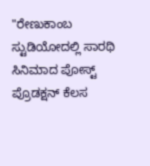"ರೇಣುಕಾಂಬ ಸ್ಟುಡಿಯೋದಲ್ಲಿ ಸಾರಥಿ ಸಿನಿಮಾದ ಪೋಸ್ಟ್ ಪ್ರೊಡಕ್ಷನ್ ಕೆಲಸ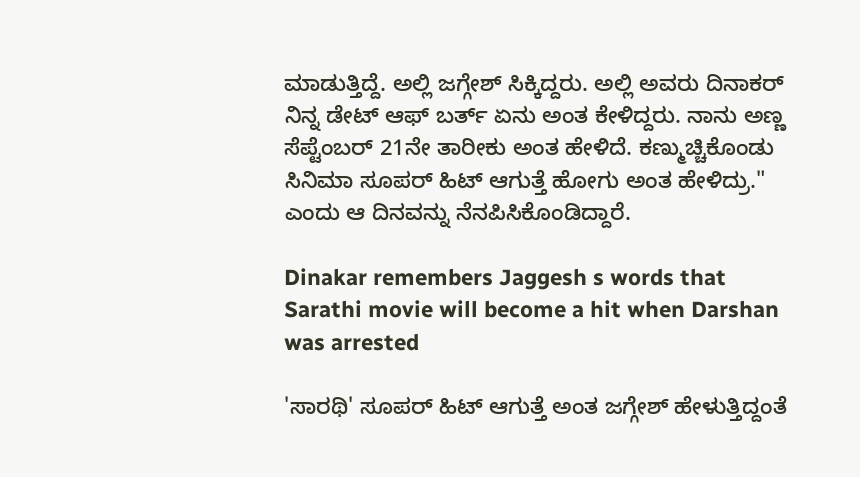ಮಾಡುತ್ತಿದ್ದೆ. ಅಲ್ಲಿ ಜಗ್ಗೇಶ್ ಸಿಕ್ಕಿದ್ದರು. ಅಲ್ಲಿ ಅವರು ದಿನಾಕರ್ ನಿನ್ನ ಡೇಟ್ ಆಫ್ ಬರ್ತ್‌ ಏನು ಅಂತ ಕೇಳಿದ್ದರು. ನಾನು ಅಣ್ಣ ಸೆಪ್ಟೆಂಬರ್ 21ನೇ ತಾರೀಕು ಅಂತ ಹೇಳಿದೆ. ಕಣ್ಮುಚ್ಚಿಕೊಂಡು ಸಿನಿಮಾ ಸೂಪರ್ ಹಿಟ್ ಆಗುತ್ತೆ ಹೋಗು ಅಂತ ಹೇಳಿದ್ರು." ಎಂದು ಆ ದಿನವನ್ನು ನೆನಪಿಸಿಕೊಂಡಿದ್ದಾರೆ.

Dinakar remembers Jaggesh s words that Sarathi movie will become a hit when Darshan was arrested

'ಸಾರಥಿ' ಸೂಪರ್ ಹಿಟ್ ಆಗುತ್ತೆ ಅಂತ ಜಗ್ಗೇಶ್ ಹೇಳುತ್ತಿದ್ದಂತೆ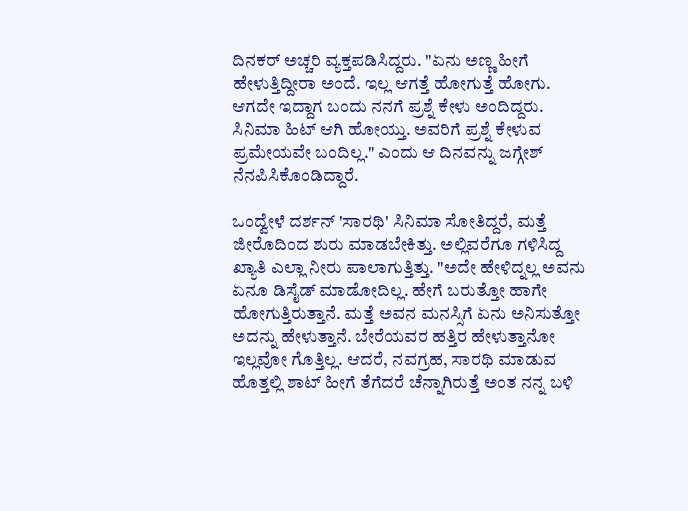ದಿನಕರ್ ಅಚ್ಚರಿ ವ್ಯಕ್ತಪಡಿಸಿದ್ದರು. "ಏನು ಅಣ್ಣ ಹೀಗೆ ಹೇಳುತ್ತಿದ್ದೀರಾ ಅಂದೆ. ಇಲ್ಲ ಆಗತ್ತೆ ಹೋಗುತ್ತೆ ಹೋಗು. ಆಗದೇ ಇದ್ದಾಗ ಬಂದು ನನಗೆ ಪ್ರಶ್ನೆ ಕೇಳು ಅಂದಿದ್ದರು. ಸಿನಿಮಾ ಹಿಟ್ ಆಗಿ ಹೋಯ್ತು. ಅವರಿಗೆ ಪ್ರಶ್ನೆ ಕೇಳುವ ಪ್ರಮೇಯವೇ ಬಂದಿಲ್ಲ." ಎಂದು ಆ ದಿನವನ್ನು ಜಗ್ಗೇಶ್ ನೆನಪಿಸಿಕೊಂಡಿದ್ದಾರೆ.

ಒಂದ್ವೇಳೆ ದರ್ಶನ್ 'ಸಾರಥಿ' ಸಿನಿಮಾ ಸೋತಿದ್ದರೆ, ಮತ್ತೆ ಜೀರೊದಿಂದ ಶುರು ಮಾಡಬೇಕಿತ್ತು. ಅಲ್ಲಿವರೆಗೂ ಗಳಿಸಿದ್ದ ಖ್ಯಾತಿ ಎಲ್ಲಾ ನೀರು ಪಾಲಾಗುತ್ತಿತ್ತು. "ಅದೇ ಹೇಳಿದ್ನಲ್ಲ ಅವನು ಏನೂ ಡಿಸೈಡ್ ಮಾಡೋದಿಲ್ಲ. ಹೇಗೆ ಬರುತ್ತೋ ಹಾಗೇ ಹೋಗುತ್ತಿರುತ್ತಾನೆ. ಮತ್ತೆ ಅವನ ಮನಸ್ಸಿಗೆ ಏನು ಅನಿಸುತ್ತೋ ಅದನ್ನು ಹೇಳುತ್ತಾನೆ. ಬೇರೆಯವರ ಹತ್ತಿರ ಹೇಳುತ್ತಾನೋ ಇಲ್ಲವೋ ಗೊತ್ತಿಲ್ಲ. ಆದರೆ, ನವಗ್ರಹ, ಸಾರಥಿ ಮಾಡುವ ಹೊತ್ತಲ್ಲಿ ಶಾಟ್ ಹೀಗೆ ತೆಗೆದರೆ ಚೆನ್ನಾಗಿರುತ್ತೆ ಅಂತ ನನ್ನ ಬಳಿ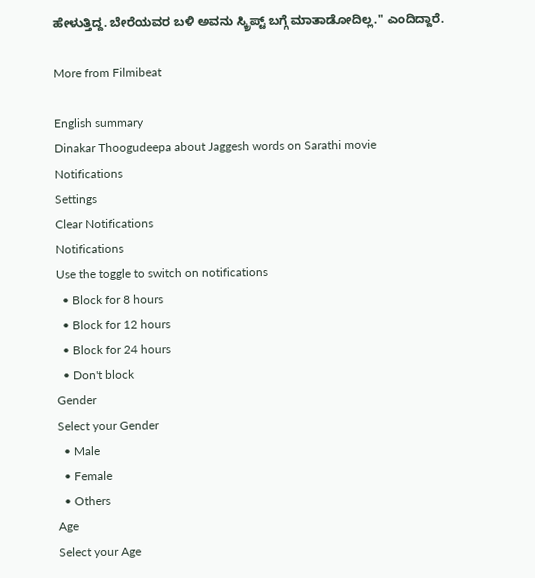ಹೇಳುತ್ತಿದ್ದ. ಬೇರೆಯವರ ಬಳಿ ಅವನು ಸ್ಕ್ರಿಪ್ಟ್‌ ಬಗ್ಗೆ ಮಾತಾಡೋದಿಲ್ಲ." ಎಂದಿದ್ದಾರೆ.

More from Filmibeat

English summary
Dinakar Thoogudeepa about Jaggesh words on Sarathi movie
Notifications
Settings
Clear Notifications
Notifications
Use the toggle to switch on notifications
  • Block for 8 hours
  • Block for 12 hours
  • Block for 24 hours
  • Don't block
Gender
Select your Gender
  • Male
  • Female
  • Others
Age
Select your Age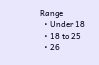Range
  • Under 18
  • 18 to 25
  • 26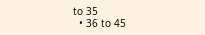to 35
  • 36 to 45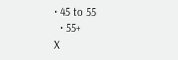• 45 to 55
  • 55+
X